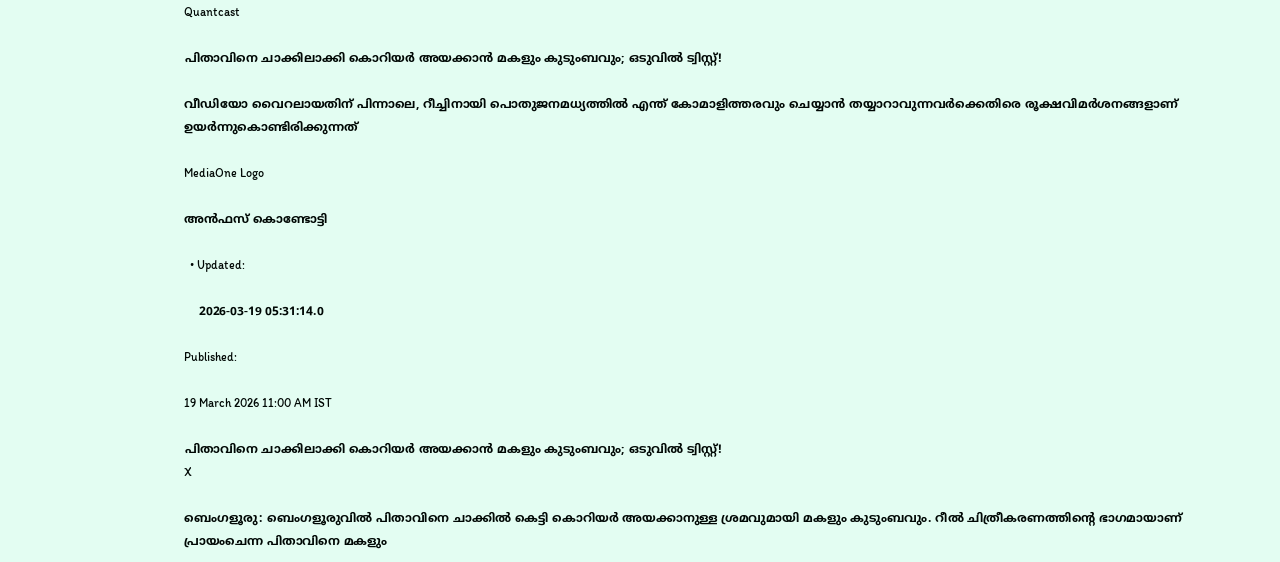Quantcast

പിതാവിനെ ചാക്കിലാക്കി കൊറിയർ അയക്കാൻ മകളും കുടുംബവും; ഒടുവിൽ ട്വിസ്റ്റ്!

വീഡിയോ വൈറലായതിന് പിന്നാലെ, റീച്ചിനായി പൊതുജനമധ്യത്തിൽ എന്ത് കോമാളിത്തരവും ചെയ്യാൻ തയ്യാറാവുന്നവർക്കെതിരെ രൂക്ഷവിമർശനങ്ങളാണ് ഉയർന്നുകൊണ്ടിരിക്കുന്നത്

MediaOne Logo

അൻഫസ് കൊണ്ടോട്ടി

  • Updated:

    2026-03-19 05:31:14.0

Published:

19 March 2026 11:00 AM IST

പിതാവിനെ ചാക്കിലാക്കി കൊറിയർ അയക്കാൻ മകളും കുടുംബവും; ഒടുവിൽ ട്വിസ്റ്റ്!
X

ബെംഗളൂരു: ബെംഗളൂരുവില്‍ പിതാവിനെ ചാക്കില്‍ കെട്ടി കൊറിയര്‍ അയക്കാനുള്ള ശ്രമവുമായി മകളും കുടുംബവും. റീല്‍ ചിത്രീകരണത്തിന്റെ ഭാഗമായാണ് പ്രായംചെന്ന പിതാവിനെ മകളും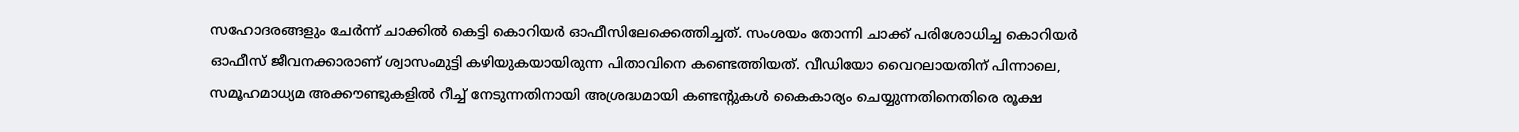സഹോദരങ്ങളും ചേര്‍ന്ന് ചാക്കില്‍ കെട്ടി കൊറിയര്‍ ഓഫീസിലേക്കെത്തിച്ചത്. സംശയം തോന്നി ചാക്ക് പരിശോധിച്ച കൊറിയര്‍ ഓഫീസ് ജീവനക്കാരാണ് ശ്വാസംമുട്ടി കഴിയുകയായിരുന്ന പിതാവിനെ കണ്ടെത്തിയത്. വീഡിയോ വൈറലായതിന് പിന്നാലെ, സമൂഹമാധ്യമ അക്കൗണ്ടുകളില്‍ റീച്ച് നേടുന്നതിനായി അശ്രദ്ധമായി കണ്ടന്റുകള്‍ കൈകാര്യം ചെയ്യുന്നതിനെതിരെ രൂക്ഷ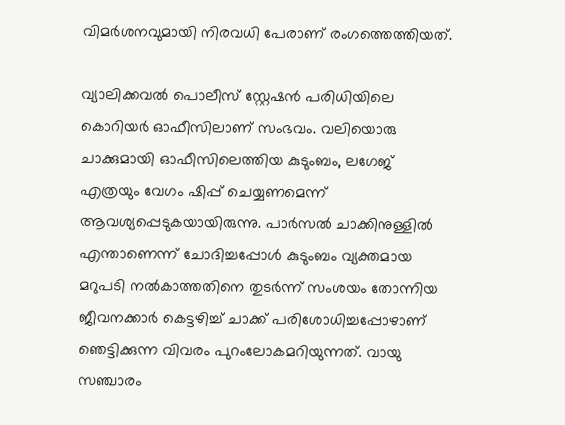വിമര്‍ശനവുമായി നിരവധി പേരാണ് രംഗത്തെത്തിയത്.

വ്യാലിക്കവല്‍ പൊലീസ് സ്റ്റേഷന്‍ പരിധിയിലെ കൊറിയര്‍ ഓഫീസിലാണ് സംഭവം. വലിയൊരു ചാക്കുമായി ഓഫീസിലെത്തിയ കുടുംബം, ലഗേജ് എത്രയും വേഗം ഷിപ്പ് ചെയ്യണമെന്ന് ആവശ്യപ്പെടുകയായിരുന്നു. പാര്‍സല്‍ ചാക്കിനുള്ളില്‍ എന്താണെന്ന് ചോദിച്ചപ്പോള്‍ കുടുംബം വ്യക്തമായ മറുപടി നല്‍കാത്തതിനെ തുടര്‍ന്ന് സംശയം തോന്നിയ ജീവനക്കാര്‍ കെട്ടഴിച്ച് ചാക്ക് പരിശോധിച്ചപ്പോഴാണ് ഞെട്ടിക്കുന്ന വിവരം പുറംലോകമറിയുന്നത്. വായു സഞ്ചാരം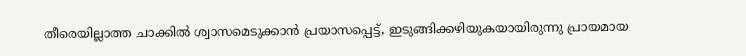തീരെയില്ലാത്ത ചാക്കില്‍ ശ്വാസമെടുക്കാന്‍ പ്രയാസപ്പെട്ട്, ഇടുങ്ങിക്കഴിയുകയായിരുന്നു പ്രായമായ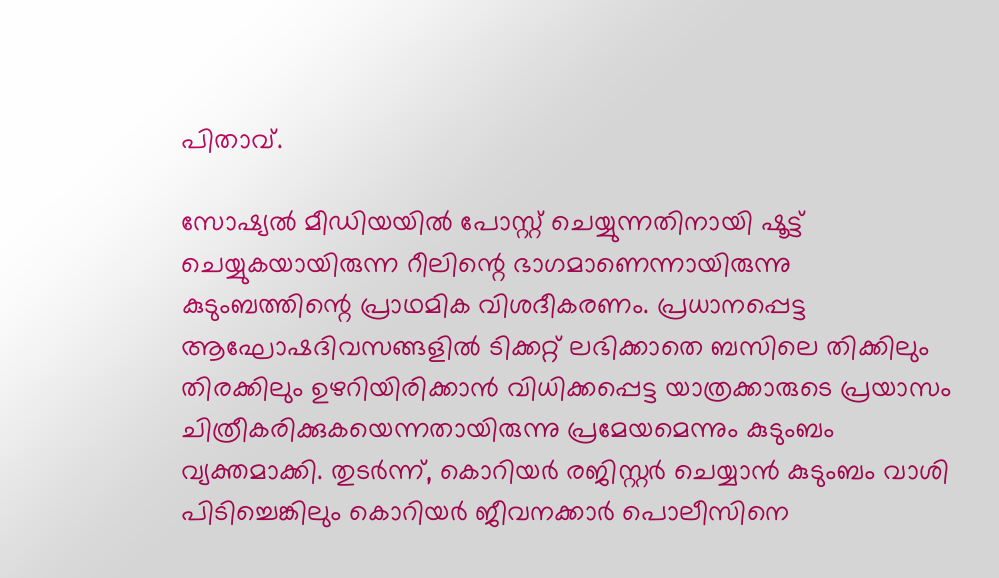പിതാവ്.

സോഷ്യല്‍ മീഡിയയില്‍ പോസ്റ്റ് ചെയ്യുന്നതിനായി ഷൂട്ട് ചെയ്യുകയായിരുന്ന റീലിന്റെ ഭാഗമാണെന്നായിരുന്നു കുടുംബത്തിന്റെ പ്രാഥമിക വിശദീകരണം. പ്രധാനപ്പെട്ട ആഘോഷദിവസങ്ങളില്‍ ടിക്കറ്റ് ലഭിക്കാതെ ബസിലെ തിക്കിലും തിരക്കിലും ഉഴറിയിരിക്കാന്‍ വിധിക്കപ്പെട്ട യാത്രക്കാരുടെ പ്രയാസം ചിത്രീകരിക്കുകയെന്നതായിരുന്നു പ്രമേയമെന്നും കുടുംബം വ്യക്തമാക്കി. തുടര്‍ന്ന്, കൊറിയര്‍ രജിസ്റ്റര്‍ ചെയ്യാന്‍ കുടുംബം വാശി പിടിച്ചെങ്കിലും കൊറിയര്‍ ജീവനക്കാര്‍ പൊലീസിനെ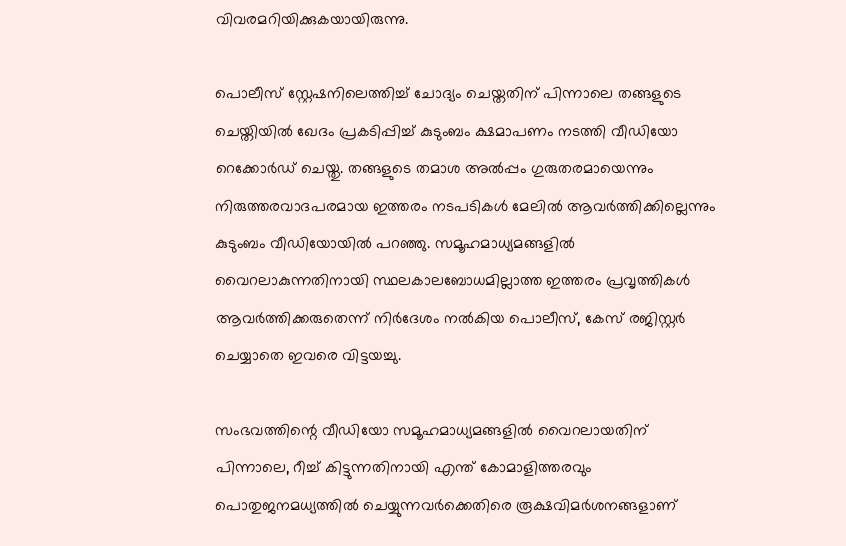വിവരമറിയിക്കുകയായിരുന്നു.

പൊലീസ് സ്റ്റേഷനിലെത്തിച്ച് ചോദ്യം ചെയ്തതിന് പിന്നാലെ തങ്ങളുടെ ചെയ്തിയില്‍ ഖേദം പ്രകടിപ്പിച്ച് കുടുംബം ക്ഷമാപണം നടത്തി വീഡിയോ റെക്കോര്‍ഡ് ചെയ്തു. തങ്ങളുടെ തമാശ അല്‍പ്പം ഗുരുതരമായെന്നും നിരുത്തരവാദപരമായ ഇത്തരം നടപടികൾ മേലില്‍ ആവര്‍ത്തിക്കില്ലെന്നും കുടുംബം വീഡിയോയില്‍ പറഞ്ഞു. സമൂഹമാധ്യമങ്ങളില്‍ വൈറലാകുന്നതിനായി സ്ഥലകാലബോധമില്ലാത്ത ഇത്തരം പ്രവൃത്തികള്‍ ആവര്‍ത്തിക്കരുതെന്ന് നിര്‍ദേശം നല്‍കിയ പൊലീസ്, കേസ് രജിസ്റ്റര്‍ ചെയ്യാതെ ഇവരെ വിട്ടയച്ചു.

സംഭവത്തിന്റെ വീഡിയോ സമൂഹമാധ്യമങ്ങളില്‍ വൈറലായതിന് പിന്നാലെ, റീച്ച് കിട്ടുന്നതിനായി എന്ത് കോമാളിത്തരവും പൊതുജനമധ്യത്തില്‍ ചെയ്യുന്നവര്‍ക്കെതിരെ രൂക്ഷവിമര്‍ശനങ്ങളാണ്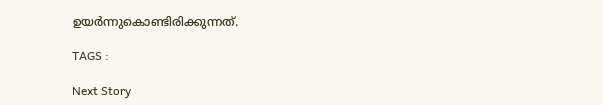ഉയര്‍ന്നുകൊണ്ടിരിക്കുന്നത്.

TAGS :

Next Story